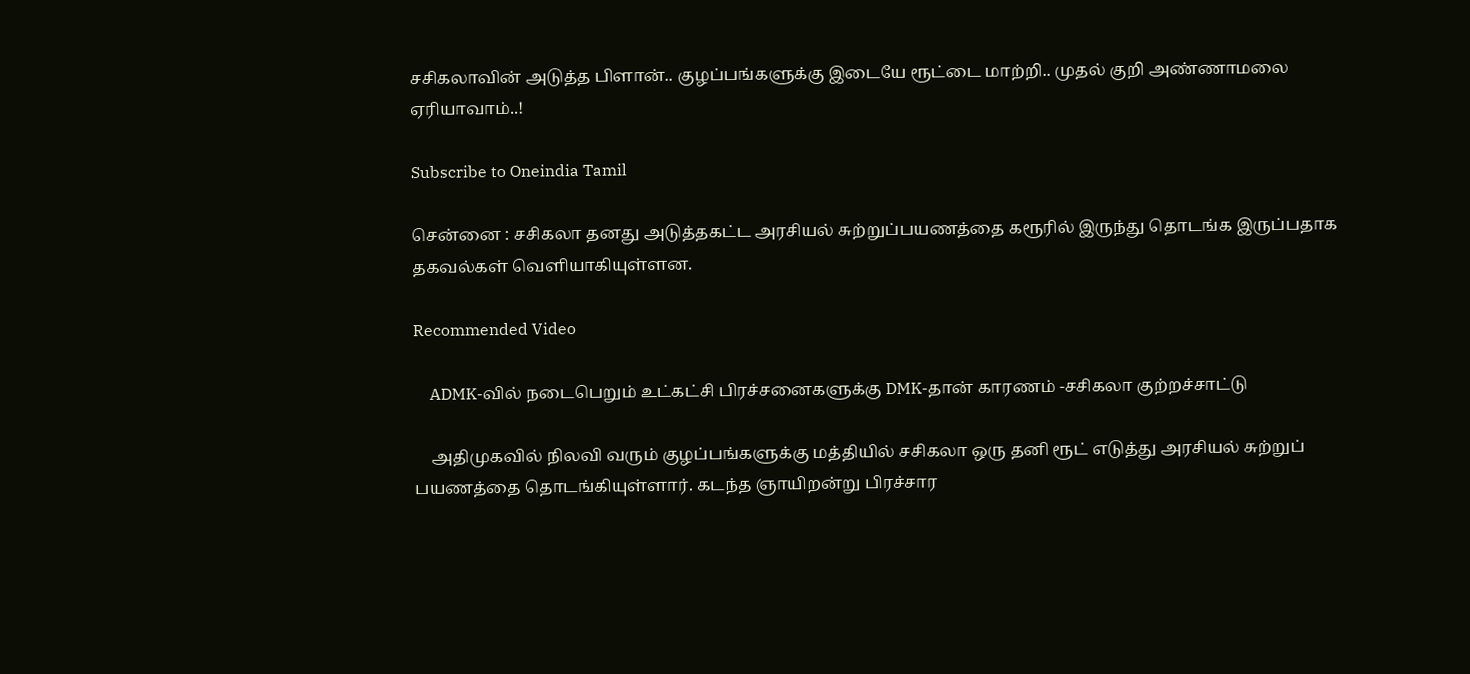சசிகலாவின் அடுத்த பிளான்.. குழப்பங்களுக்கு இடையே ரூட்டை மாற்றி.. முதல் குறி அண்ணாமலை ஏரியாவாம்..!

Subscribe to Oneindia Tamil

சென்னை : சசிகலா தனது அடுத்தகட்ட அரசியல் சுற்றுப்பயணத்தை கரூரில் இருந்து தொடங்க இருப்பதாக தகவல்கள் வெளியாகியுள்ளன.

Recommended Video

    ADMK-வில் நடைபெறும் உட்கட்சி பிரச்சனைகளுக்கு DMK-தான் காரணம் -சசிகலா குற்றச்சாட்டு

    அதிமுகவில் நிலவி வரும் குழப்பங்களுக்கு மத்தியில் சசிகலா ஒரு தனி ரூட் எடுத்து அரசியல் சுற்றுப் பயணத்தை தொடங்கியுள்ளார். கடந்த ஞாயிறன்று பிரச்சார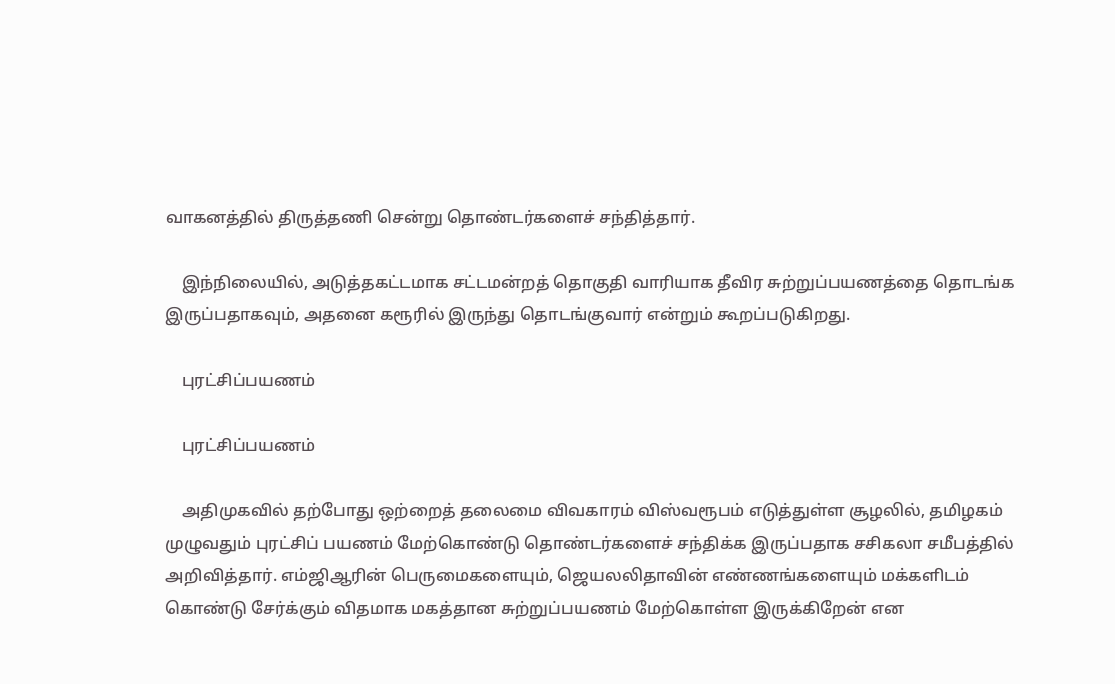வாகனத்தில் திருத்தணி சென்று தொண்டர்களைச் சந்தித்தார்.

    இந்நிலையில், அடுத்தகட்டமாக சட்டமன்றத் தொகுதி வாரியாக தீவிர சுற்றுப்பயணத்தை தொடங்க இருப்பதாகவும், அதனை கரூரில் இருந்து தொடங்குவார் என்றும் கூறப்படுகிறது.

    புரட்சிப்பயணம்

    புரட்சிப்பயணம்

    அதிமுகவில் தற்போது ஒற்றைத் தலைமை விவகாரம் விஸ்வரூபம் எடுத்துள்ள சூழலில், தமிழகம் முழுவதும் புரட்சிப் பயணம் மேற்கொண்டு தொண்டர்களைச் சந்திக்க இருப்பதாக சசிகலா சமீபத்தில் அறிவித்தார். எம்ஜிஆரின் பெருமைகளையும், ஜெயலலிதாவின் எண்ணங்களையும் மக்களிடம் கொண்டு சேர்க்கும் விதமாக மகத்தான சுற்றுப்பயணம் மேற்கொள்ள இருக்கிறேன் என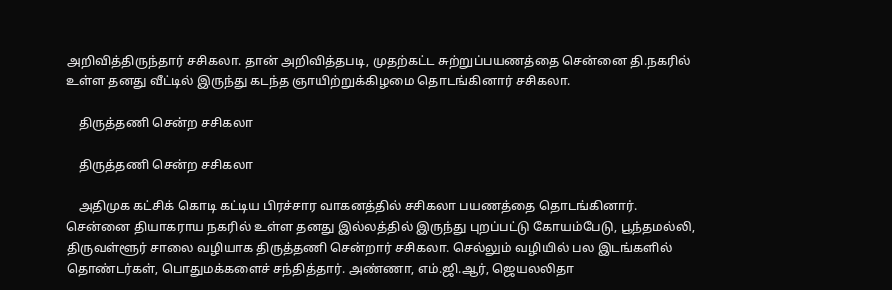அறிவித்திருந்தார் சசிகலா. தான் அறிவித்தபடி, முதற்கட்ட சுற்றுப்பயணத்தை சென்னை தி.நகரில் உள்ள தனது வீட்டில் இருந்து கடந்த ஞாயிற்றுக்கிழமை தொடங்கினார் சசிகலா.

    திருத்தணி சென்ற சசிகலா

    திருத்தணி சென்ற சசிகலா

    அதிமுக கட்சிக் கொடி கட்டிய பிரச்சார வாகனத்தில் சசிகலா பயணத்தை தொடங்கினார். சென்னை தியாகராய நகரில் உள்ள தனது இல்லத்தில் இருந்து புறப்பட்டு கோயம்பேடு, பூந்தமல்லி, திருவள்ளூர் சாலை வழியாக திருத்தணி சென்றார் சசிகலா. செல்லும் வழியில் பல இடங்களில் தொண்டர்கள், பொதுமக்களைச் சந்தித்தார். அண்ணா, எம்.ஜி.ஆர், ஜெயலலிதா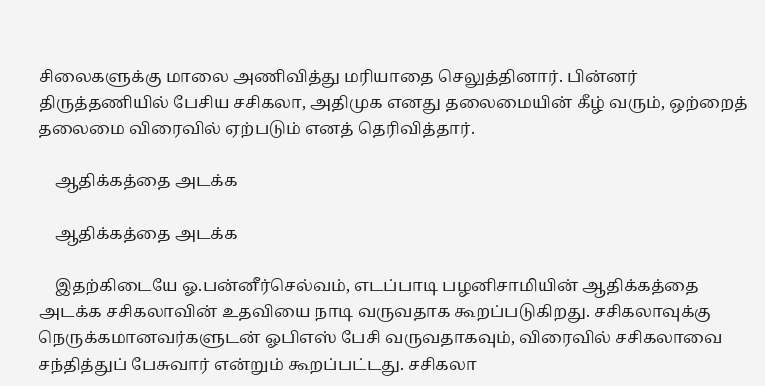சிலைகளுக்கு மாலை அணிவித்து மரியாதை செலுத்தினார். பின்னர் திருத்தணியில் பேசிய சசிகலா, அதிமுக எனது தலைமையின் கீழ் வரும், ஒற்றைத் தலைமை விரைவில் ஏற்படும் எனத் தெரிவித்தார்.

    ஆதிக்கத்தை அடக்க

    ஆதிக்கத்தை அடக்க

    இதற்கிடையே ஓ.பன்னீர்செல்வம், எடப்பாடி பழனிசாமியின் ஆதிக்கத்தை அடக்க சசிகலாவின் உதவியை நாடி வருவதாக கூறப்படுகிறது. சசிகலாவுக்கு நெருக்கமானவர்களுடன் ஓபிஎஸ் பேசி வருவதாகவும், விரைவில் சசிகலாவை சந்தித்துப் பேசுவார் என்றும் கூறப்பட்டது. சசிகலா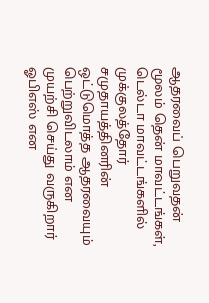ஆதரவைப் பெறுவதன் மூலம் தென் மாவட்டங்கள், டெல்டா மாவட்டங்களில் முக்குலத்தோர் சமுதாயத்தினரின் ஒட்டுமொத்த ஆதரவையும் பெற்றுவிடலாம் என முயற்சி செய்து வருகிறார் ஓபிஎஸ் என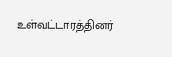உள்வட்டாரத்தினர்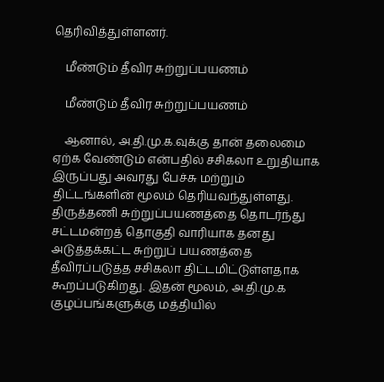தெரிவித்துள்ளனர்.

    மீண்டும் தீவிர சுற்றுப்பயணம்

    மீண்டும் தீவிர சுற்றுப்பயணம்

    ஆனால், அ.தி.மு.க.வுக்கு தான் தலைமை ஏற்க வேண்டும் என்பதில் சசிகலா உறுதியாக இருப்பது அவரது பேச்சு மற்றும் திட்டங்களின் மூலம் தெரியவந்துள்ளது. திருத்தணி சுற்றுப்பயணத்தை தொடர்ந்து சட்டமன்றத் தொகுதி வாரியாக தனது அடுத்தக்கட்ட சுற்றுப் பயணத்தை தீவிரப்படுத்த சசிகலா திட்டமிட்டுள்ளதாக கூறப்படுகிறது. இதன் மூலம், அ.தி.மு.க குழப்பங்களுக்கு மத்தியில்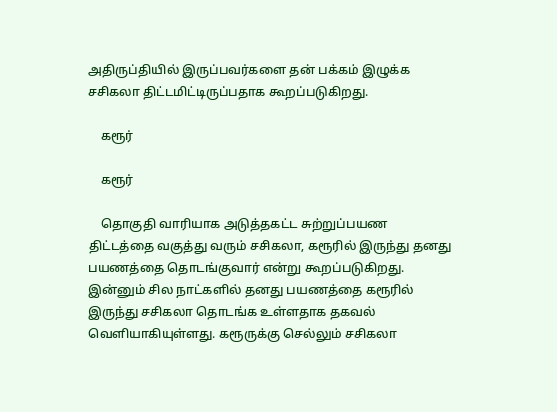அதிருப்தியில் இருப்பவர்களை தன் பக்கம் இழுக்க சசிகலா திட்டமிட்டிருப்பதாக கூறப்படுகிறது.

    கரூர்

    கரூர்

    தொகுதி வாரியாக அடுத்தகட்ட சுற்றுப்பயண திட்டத்தை வகுத்து வரும் சசிகலா, கரூரில் இருந்து தனது பயணத்தை தொடங்குவார் என்று கூறப்படுகிறது. இன்னும் சில நாட்களில் தனது பயணத்தை கரூரில் இருந்து சசிகலா தொடங்க உள்ளதாக தகவல் வெளியாகியுள்ளது. கரூருக்கு செல்லும் சசிகலா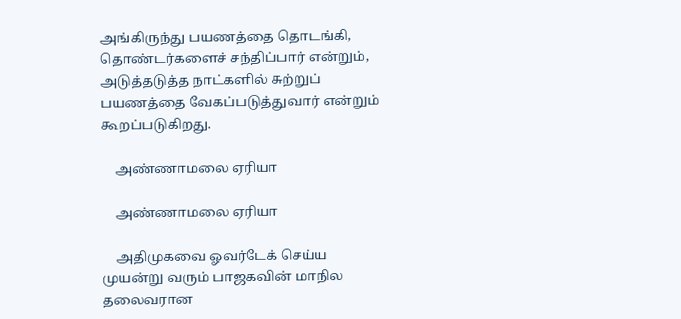அங்கிருந்து பயணத்தை தொடங்கி, தொண்டர்களைச் சந்திப்பார் என்றும், அடுத்தடுத்த நாட்களில் சுற்றுப் பயணத்தை வேகப்படுத்துவார் என்றும் கூறப்படுகிறது.

    அண்ணாமலை ஏரியா

    அண்ணாமலை ஏரியா

    அதிமுகவை ஓவர்டேக் செய்ய முயன்று வரும் பாஜகவின் மாநில தலைவரான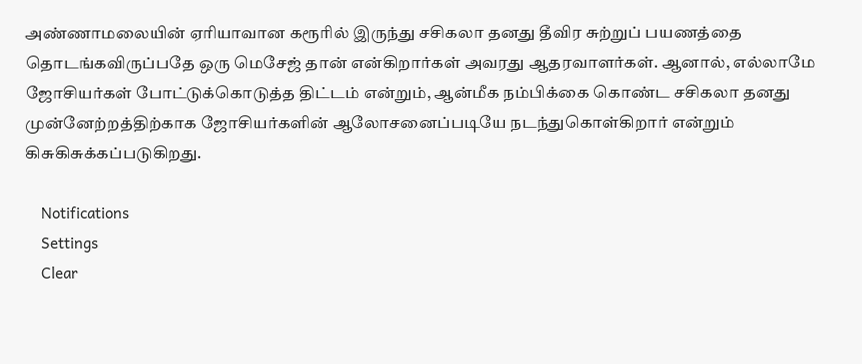அண்ணாமலையின் ஏரியாவான கரூரில் இருந்து சசிகலா தனது தீவிர சுற்றுப் பயணத்தை தொடங்கவிருப்பதே ஒரு மெசேஜ் தான் என்கிறார்கள் அவரது ஆதரவாளர்கள். ஆனால், எல்லாமே ஜோசியர்கள் போட்டுக்கொடுத்த திட்டம் என்றும், ஆன்மீக நம்பிக்கை கொண்ட சசிகலா தனது முன்னேற்றத்திற்காக ஜோசியர்களின் ஆலோசனைப்படியே நடந்துகொள்கிறார் என்றும் கிசுகிசுக்கப்படுகிறது.

    Notifications
    Settings
    Clear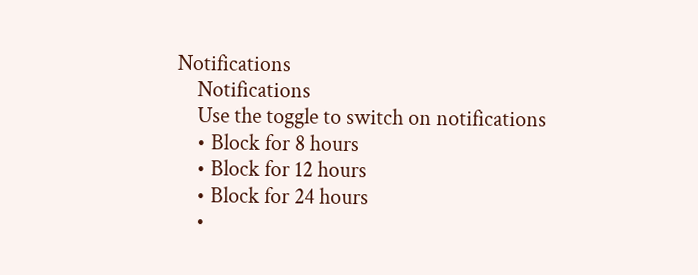Notifications
    Notifications
    Use the toggle to switch on notifications
    • Block for 8 hours
    • Block for 12 hours
    • Block for 24 hours
    •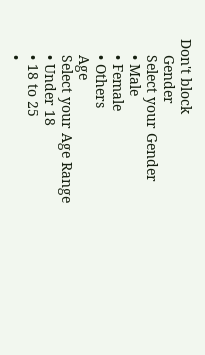Don't block
    Gender
    Select your Gender
    • Male
    • Female
    • Others
    Age
    Select your Age Range
    • Under 18
    • 18 to 25
    •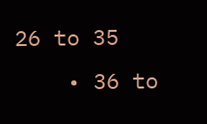26 to 35
    • 36 to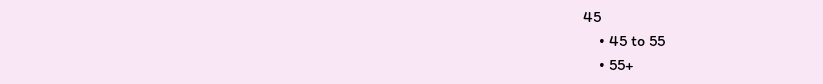45
    • 45 to 55
    • 55+